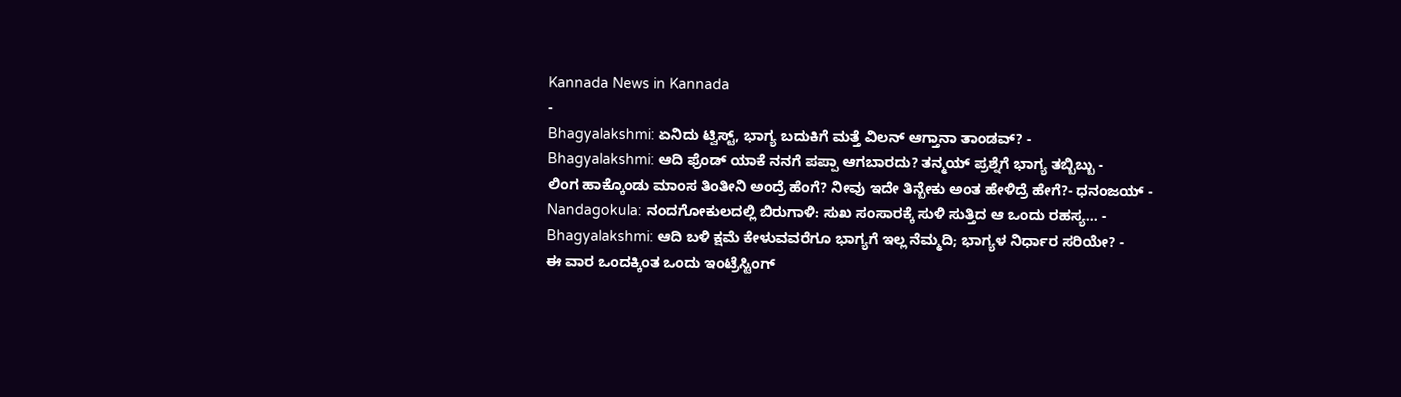Kannada News in Kannada
-
Bhagyalakshmi: ಏನಿದು ಟ್ವಿಸ್ಟ್, ಭಾಗ್ಯ ಬದುಕಿಗೆ ಮತ್ತೆ ವಿಲನ್ ಆಗ್ತಾನಾ ತಾಂಡವ್? -
Bhagyalakshmi: ಆದಿ ಫ್ರೆಂಡ್ ಯಾಕೆ ನನಗೆ ಪಪ್ಪಾ ಆಗಬಾರದು? ತನ್ಮಯ್ ಪ್ರಶ್ನೆಗೆ ಭಾಗ್ಯ ತಬ್ಬಿಬ್ಬು -
ಲಿಂಗ ಹಾಕ್ಕೊಂಡು ಮಾಂಸ ತಿಂತೀನಿ ಅಂದ್ರೆ ಹೆಂಗೆ? ನೀವು ಇದೇ ತಿನ್ಬೇಕು ಅಂತ ಹೇಳಿದ್ರೆ ಹೇಗೆ?- ಧನಂಜಯ್ -
Nandagokula: ನಂದಗೋಕುಲದಲ್ಲಿ ಬಿರುಗಾಳಿ: ಸುಖ ಸಂಸಾರಕ್ಕೆ ಸುಳಿ ಸುತ್ತಿದ ಆ ಒಂದು ರಹಸ್ಯ… -
Bhagyalakshmi: ಆದಿ ಬಳಿ ಕ್ಷಮೆ ಕೇಳುವವರೆಗೂ ಭಾಗ್ಯಗೆ ಇಲ್ಲ ನೆಮ್ಮದಿ; ಭಾಗ್ಯಳ ನಿರ್ಧಾರ ಸರಿಯೇ? -
ಈ ವಾರ ಒಂದಕ್ಕಿಂತ ಒಂದು ಇಂಟ್ರೆಸ್ಟಿಂಗ್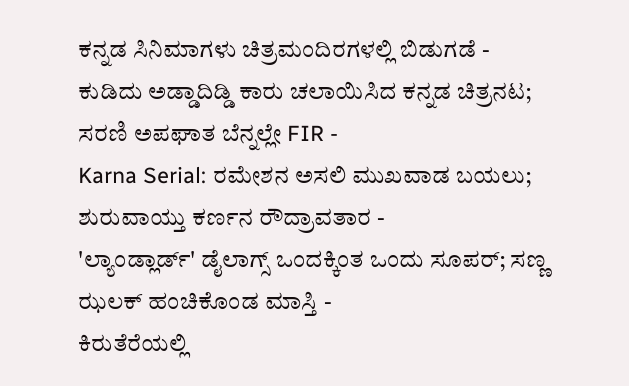ಕನ್ನಡ ಸಿನಿಮಾಗಳು ಚಿತ್ರಮಂದಿರಗಳಲ್ಲಿ ಬಿಡುಗಡೆ -
ಕುಡಿದು ಅಡ್ಡಾದಿಡ್ಡಿ ಕಾರು ಚಲಾಯಿಸಿದ ಕನ್ನಡ ಚಿತ್ರನಟ; ಸರಣಿ ಅಪಘಾತ ಬೆನ್ನಲ್ಲೇ FIR -
Karna Serial: ರಮೇಶನ ಅಸಲಿ ಮುಖವಾಡ ಬಯಲು; ಶುರುವಾಯ್ತು ಕರ್ಣನ ರೌದ್ರಾವತಾರ -
'ಲ್ಯಾಂಡ್ಲಾರ್ಡ್' ಡೈಲಾಗ್ಸ್ ಒಂದಕ್ಕಿಂತ ಒಂದು ಸೂಪರ್; ಸಣ್ಣ ಝಲಕ್ ಹಂಚಿಕೊಂಡ ಮಾಸ್ತಿ -
ಕಿರುತೆರೆಯಲ್ಲಿ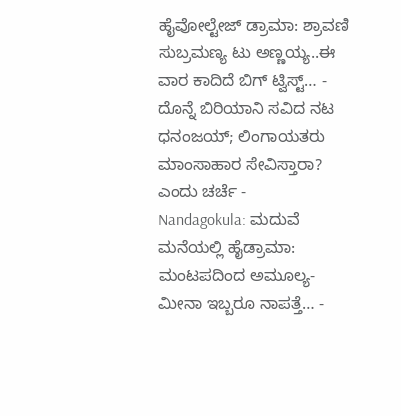ಹೈವೋಲ್ಟೇಜ್ ಡ್ರಾಮಾ: ಶ್ರಾವಣಿ ಸುಬ್ರಮಣ್ಯ ಟು ಅಣ್ಣಯ್ಯ..ಈ ವಾರ ಕಾದಿದೆ ಬಿಗ್ ಟ್ವಿಸ್ಟ್… -
ದೊನ್ನೆ ಬಿರಿಯಾನಿ ಸವಿದ ನಟ ಧನಂಜಯ್; ಲಿಂಗಾಯತರು ಮಾಂಸಾಹಾರ ಸೇವಿಸ್ತಾರಾ? ಎಂದು ಚರ್ಚೆ -
Nandagokula: ಮದುವೆ ಮನೆಯಲ್ಲಿ ಹೈಡ್ರಾಮಾ: ಮಂಟಪದಿಂದ ಅಮೂಲ್ಯ-ಮೀನಾ ಇಬ್ಬರೂ ನಾಪತ್ತೆ… -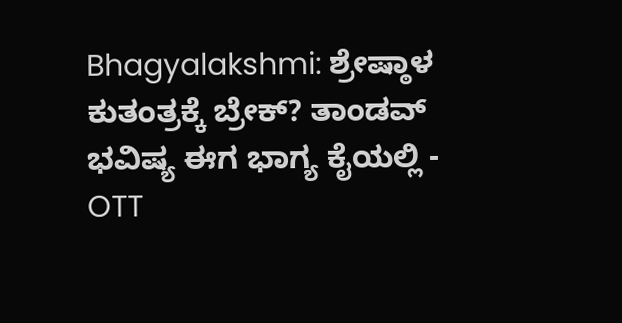Bhagyalakshmi: ಶ್ರೇಷ್ಠಾಳ ಕುತಂತ್ರಕ್ಕೆ ಬ್ರೇಕ್? ತಾಂಡವ್ ಭವಿಷ್ಯ ಈಗ ಭಾಗ್ಯ ಕೈಯಲ್ಲಿ -
OTT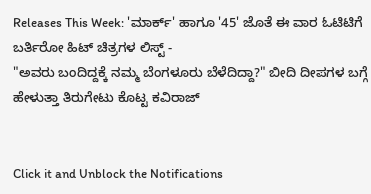Releases This Week: 'ಮಾರ್ಕ್' ಹಾಗೂ '45' ಜೊತೆ ಈ ವಾರ ಓಟಿಟಿಗೆ ಬರ್ತಿರೋ ಹಿಟ್ ಚಿತ್ರಗಳ ಲಿಸ್ಟ್ -
"ಅವರು ಬಂದಿದ್ದಕ್ಕೆ ನಮ್ಮ ಬೆಂಗಳೂರು ಬೆಳೆದಿದ್ದಾ?" ಬೀದಿ ದೀಪಗಳ ಬಗ್ಗೆ ಹೇಳುತ್ತಾ ತಿರುಗೇಟು ಕೊಟ್ಟ ಕವಿರಾಜ್


Click it and Unblock the Notifications